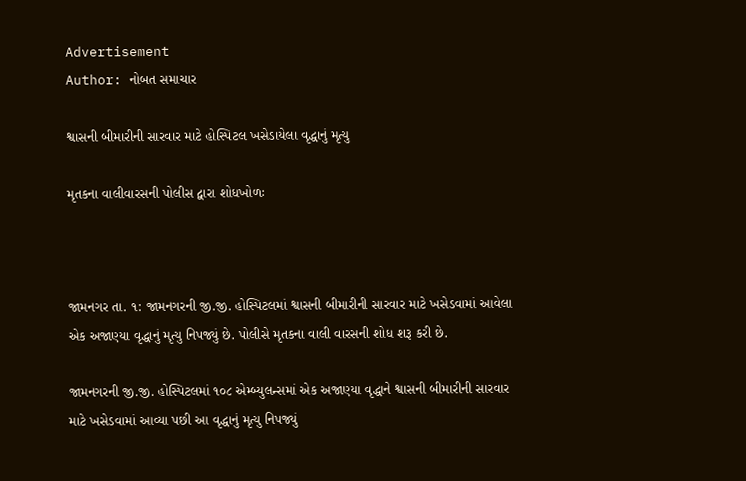Advertisement
Author: નોબત સમાચાર

શ્વાસની બીમારીની સારવાર માટે હોસ્પિટલ ખસેડાયેલા વૃદ્ધાનું મૃત્યુ

મૃતકના વાલીવારસની પોલીસ દ્વારા શોધખોળઃ



જામનગર તા. ૧: જામનગરની જી.જી. હોસ્પિટલમાં શ્વાસની બીમારીની સારવાર માટે ખસેડવામાં આવેલા એક અજાણ્યા વૃદ્ધાનું મૃત્યુ નિપજ્યું છે. પોલીસે મૃતકના વાલી વારસની શોધ શરૂ કરી છે.

જામનગરની જી.જી. હોસ્પિટલમાં ૧૦૮ એમ્બ્યુલન્સમાં એક અજાણ્યા વૃદ્ધાને શ્વાસની બીમારીની સારવાર માટે ખસેડવામાં આવ્યા પછી આ વૃદ્ધાનું મૃત્યુ નિપજ્યું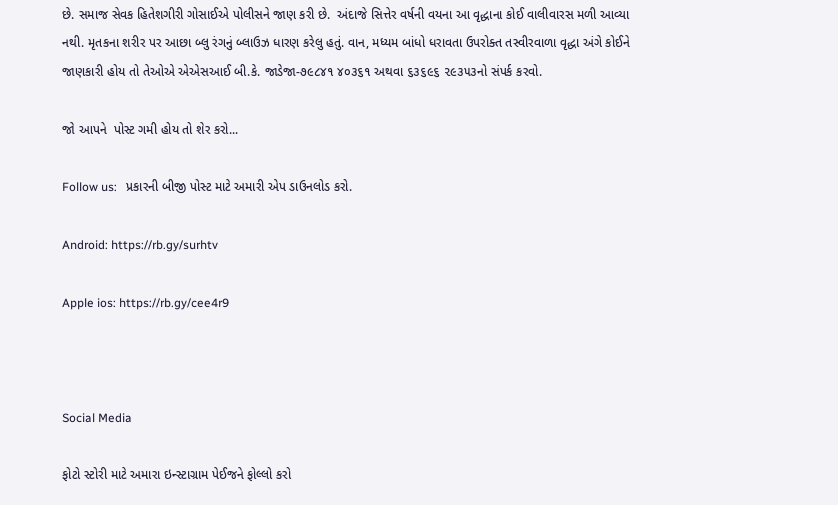છે. સમાજ સેવક હિતેશગીરી ગોસાઈએ પોલીસને જાણ કરી છે.  અંદાજે સિત્તેર વર્ષની વયના આ વૃદ્ધાના કોઈ વાલીવારસ મળી આવ્યા નથી. મૃતકના શરીર પર આછા બ્લુ રંગનું બ્લાઉઝ ધારણ કરેલુ હતું. વાન, મધ્યમ બાંધો ધરાવતા ઉપરોક્ત તસ્વીરવાળા વૃદ્ધા અંગે કોઈને જાણકારી હોય તો તેઓએ એએસઆઈ બી.કે. જાડેજા-૭૯૮૪૧ ૪૦૩૬૧ અથવા ૬૩૬૯૬ ૨૯૩૫૩નો સંપર્ક કરવો.

જો આપને  પોસ્ટ ગમી હોય તો શેર કરો...

Follow us:   પ્રકારની બીજી પોસ્ટ માટે અમારી એપ ડાઉનલોડ કરો.

Android: https://rb.gy/surhtv

Apple ios: https://rb.gy/cee4r9



Social Media

ફોટો સ્ટોરી માટે અમારા ઇન્સ્ટાગ્રામ પેઈજને ફોલ્લો કરો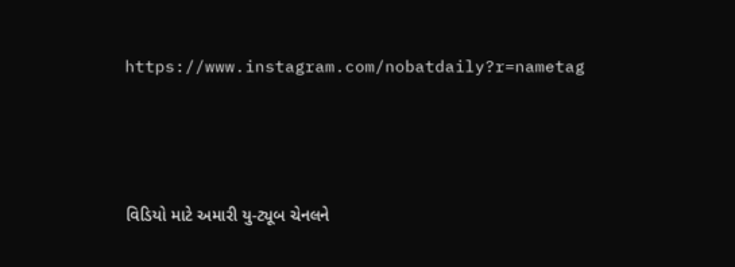https://www.instagram.com/nobatdaily?r=nametag



વિડિયો માટે અમારી યુ-ટ્યૂબ ચેનલને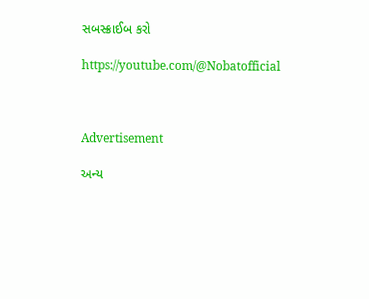સબસ્ક્રાઈબ કરો

https://youtube.com/@Nobatofficial



Advertisement

અન્ય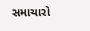સમાચારો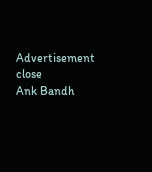Advertisement
close
Ank Bandh